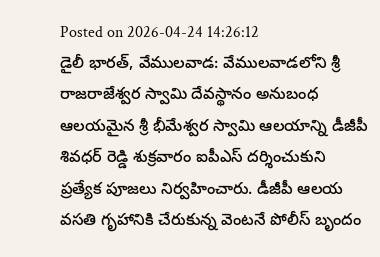Posted on 2026-04-24 14:26:12
డైలీ భారత్, వేములవాడ: వేములవాడలోని శ్రీ రాజరాజేశ్వర స్వామి దేవస్థానం అనుబంధ ఆలయమైన శ్రీ భీమేశ్వర స్వామి ఆలయాన్ని డీజీపీ శివధర్ రెడ్డి శుక్రవారం ఐపీఎస్ దర్శించుకుని ప్రత్యేక పూజలు నిర్వహించారు. డీజీపీ ఆలయ వసతి గృహానికి చేరుకున్న వెంటనే పోలీస్ బృందం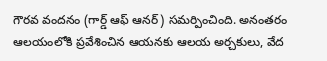గౌరవ వందనం (గార్డ్ ఆఫ్ ఆనర్) సమర్పించింది. అనంతరం ఆలయంలోకి ప్రవేశించిన ఆయనకు ఆలయ అర్చకులు, వేద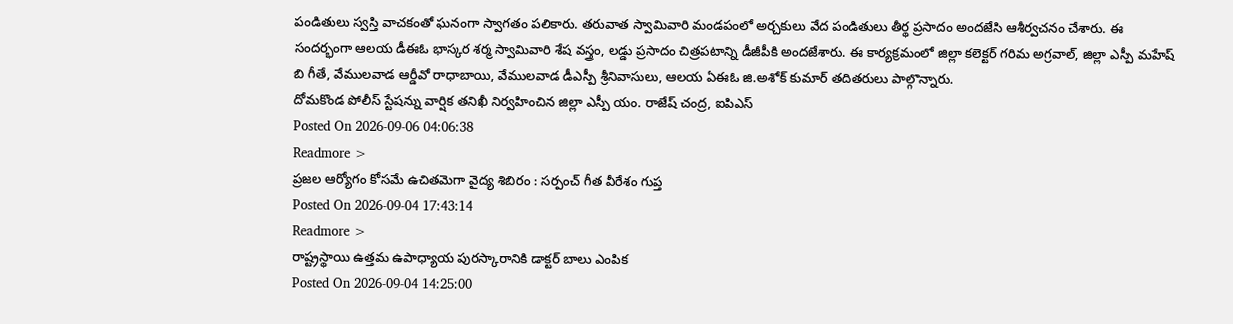పండితులు స్వస్తి వాచకంతో ఘనంగా స్వాగతం పలికారు. తరువాత స్వామివారి మండపంలో అర్చకులు వేద పండితులు తీర్థ ప్రసాదం అందజేసి ఆశీర్వచనం చేశారు. ఈ సందర్భంగా ఆలయ డీఈఓ భాస్కర శర్మ స్వామివారి శేష వస్త్రం, లడ్డు ప్రసాదం చిత్రపటాన్ని డీజీపీకి అందజేశారు. ఈ కార్యక్రమంలో జిల్లా కలెక్టర్ గరిమ అగ్రవాల్, జిల్లా ఎస్పీ మహేష్ బి గీతే, వేములవాడ ఆర్డీవో రాధాబాయి, వేములవాడ డీఎస్పీ శ్రీనివాసులు, ఆలయ ఏఈఓ జి.అశోక్ కుమార్ తదితరులు పాల్గొన్నారు.
దోమకొండ పోలీస్ స్టేషన్ను వార్షిక తనిఖీ నిర్వహించిన జిల్లా ఎస్పీ యం. రాజేష్ చంద్ర, ఐపిఎస్
Posted On 2026-09-06 04:06:38
Readmore >
ప్రజల ఆర్యోగం కోసమే ఉచితమెగా వైద్య శిబిరం : సర్పంచ్ గీత వీరేశం గుప్త
Posted On 2026-09-04 17:43:14
Readmore >
రాష్ట్రస్థాయి ఉత్తమ ఉపాధ్యాయ పురస్కారానికి డాక్టర్ బాలు ఎంపిక
Posted On 2026-09-04 14:25:00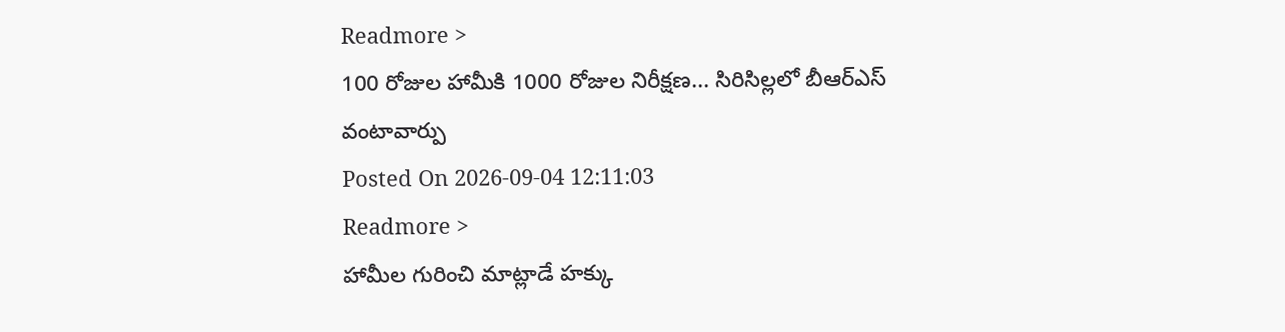Readmore >
100 రోజుల హామీకి 1000 రోజుల నిరీక్షణ... సిరిసిల్లలో బీఆర్ఎస్ వంటావార్పు
Posted On 2026-09-04 12:11:03
Readmore >
హామీల గురించి మాట్లాడే హక్కు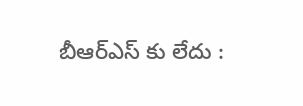బీఆర్ఎస్ కు లేదు :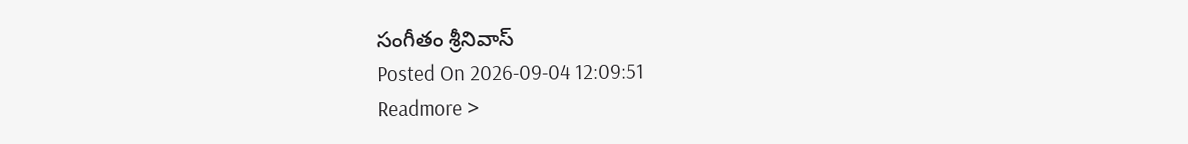సంగీతం శ్రీనివాస్
Posted On 2026-09-04 12:09:51
Readmore >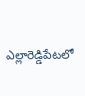ఎల్లారెడ్డిపేటలో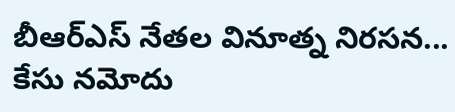బీఆర్ఎస్ నేతల వినూత్న నిరసన... కేసు నమోదు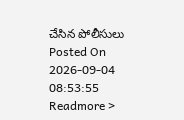చేసిన పోలీసులు
Posted On 2026-09-04 08:53:55
Readmore >